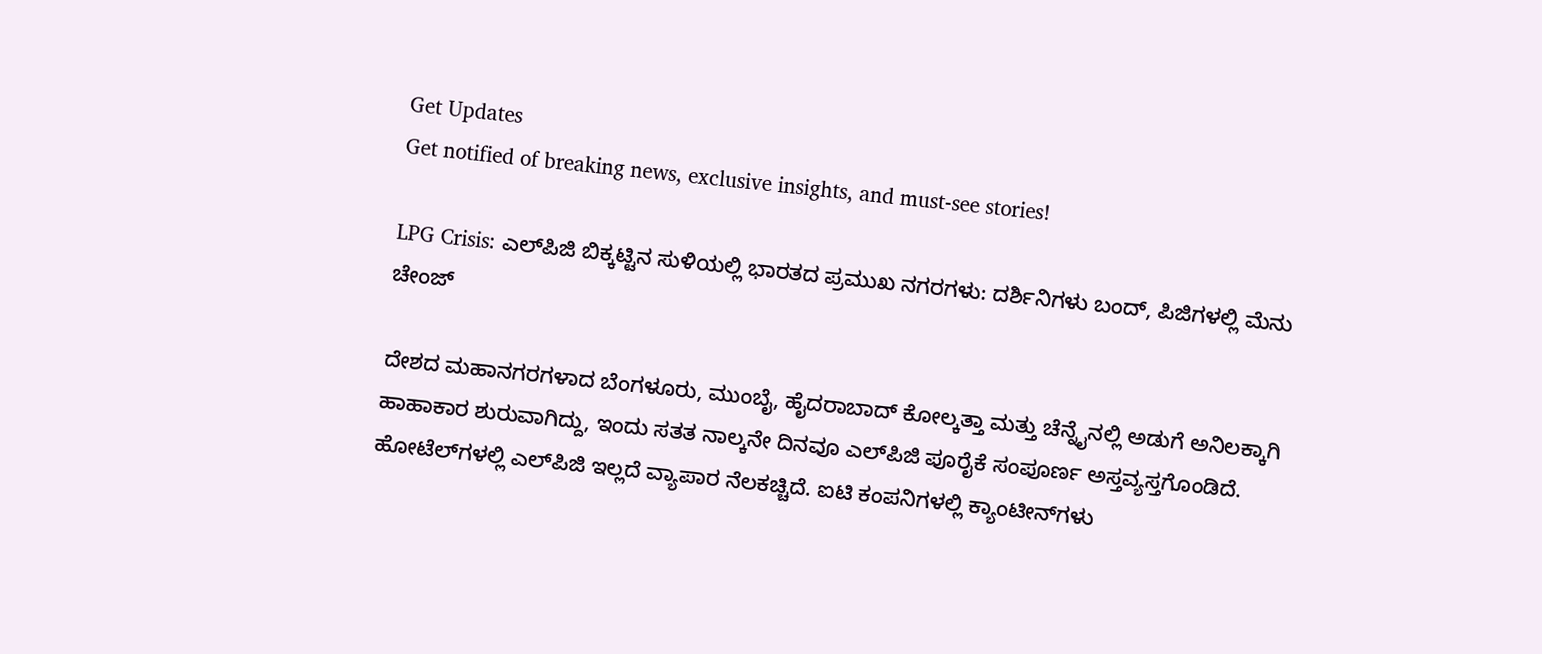Get Updates
Get notified of breaking news, exclusive insights, and must-see stories!

LPG Crisis: ಎಲ್‌ಪಿಜಿ ಬಿಕ್ಕಟ್ಟಿನ ಸುಳಿಯಲ್ಲಿ ಭಾರತದ ಪ್ರಮುಖ ನಗರಗಳು: ದರ್ಶಿನಿಗಳು ಬಂದ್‌, ಪಿಜಿಗಳಲ್ಲಿ ಮೆನು ಚೇಂಜ್‌

ದೇಶದ ಮಹಾನಗರಗಳಾದ ಬೆಂಗಳೂರು, ಮುಂಬೈ, ಹೈದರಾಬಾದ್‌ ಕೋಲ್ಕತ್ತಾ ಮತ್ತು ಚೆನ್ನೈನಲ್ಲಿ ಅಡುಗೆ ಅನಿಲಕ್ಕಾಗಿ ಹಾಹಾಕಾರ ಶುರುವಾಗಿದ್ದು, ಇಂದು ಸತತ ನಾಲ್ಕನೇ ದಿನವೂ ಎಲ್‌ಪಿಜಿ ಪೂರೈಕೆ ಸಂಪೂರ್ಣ ಅಸ್ತವ್ಯಸ್ತಗೊಂಡಿದೆ. ಹೋಟೆಲ್‌ಗಳಲ್ಲಿ ಎಲ್‌ಪಿಜಿ ಇಲ್ಲದೆ ವ್ಯಾಪಾರ ನೆಲಕಚ್ಚಿದೆ. ಐಟಿ ಕಂಪನಿಗಳಲ್ಲಿ ಕ್ಯಾಂಟೀನ್‌ಗಳು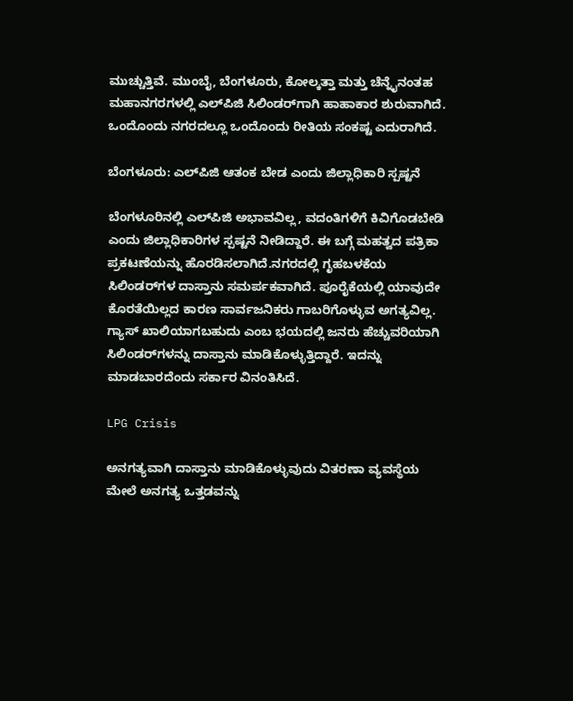ಮುಚ್ಚುತ್ತಿವೆ. ಮುಂಬೈ, ಬೆಂಗಳೂರು, ಕೋಲ್ಕತ್ತಾ ಮತ್ತು ಚೆನ್ನೈನಂತಹ ಮಹಾನಗರಗಳಲ್ಲಿ ಎಲ್‌ಪಿಜಿ ಸಿಲಿಂಡರ್‌ಗಾಗಿ ಹಾಹಾಕಾರ ಶುರುವಾಗಿದೆ. ಒಂದೊಂದು ನಗರದಲ್ಲೂ ಒಂದೊಂದು ರೀತಿಯ ಸಂಕಷ್ಟ ಎದುರಾಗಿದೆ.

ಬೆಂಗಳೂರು: ಎಲ್‌ಪಿಜಿ ಆತಂಕ ಬೇಡ ಎಂದು ಜಿಲ್ಲಾಧಿಕಾರಿ ಸ್ಪಷ್ಟನೆ

ಬೆಂಗಳೂರಿನಲ್ಲಿ ಎಲ್‌ಪಿಜಿ ಅಭಾವವಿಲ್ಲ, ವದಂತಿಗಳಿಗೆ ಕಿವಿಗೊಡಬೇಡಿ ಎಂದು ಜಿಲ್ಲಾಧಿಕಾರಿಗಳ ಸ್ಪಷ್ಟನೆ ನೀಡಿದ್ದಾರೆ. ಈ ಬಗ್ಗೆ ಮಹತ್ವದ ಪತ್ರಿಕಾ ಪ್ರಕಟಣೆಯನ್ನು ಹೊರಡಿಸಲಾಗಿದೆ.ನಗರದಲ್ಲಿ ಗೃಹಬಳಕೆಯ ಸಿಲಿಂಡರ್‌ಗಳ ದಾಸ್ತಾನು ಸಮರ್ಪಕವಾಗಿದೆ. ಪೂರೈಕೆಯಲ್ಲಿ ಯಾವುದೇ ಕೊರತೆಯಿಲ್ಲದ ಕಾರಣ ಸಾರ್ವಜನಿಕರು ಗಾಬರಿಗೊಳ್ಳುವ ಅಗತ್ಯವಿಲ್ಲ. ಗ್ಯಾಸ್ ಖಾಲಿಯಾಗಬಹುದು ಎಂಬ ಭಯದಲ್ಲಿ ಜನರು ಹೆಚ್ಚುವರಿಯಾಗಿ ಸಿಲಿಂಡರ್‌ಗಳನ್ನು ದಾಸ್ತಾನು ಮಾಡಿಕೊಳ್ಳುತ್ತಿದ್ದಾರೆ. ಇದನ್ನು ಮಾಡಬಾರದೆಂದು ಸರ್ಕಾರ ವಿನಂತಿಸಿದೆ.

LPG Crisis

ಅನಗತ್ಯವಾಗಿ ದಾಸ್ತಾನು ಮಾಡಿಕೊಳ್ಳುವುದು ವಿತರಣಾ ವ್ಯವಸ್ಥೆಯ ಮೇಲೆ ಅನಗತ್ಯ ಒತ್ತಡವನ್ನು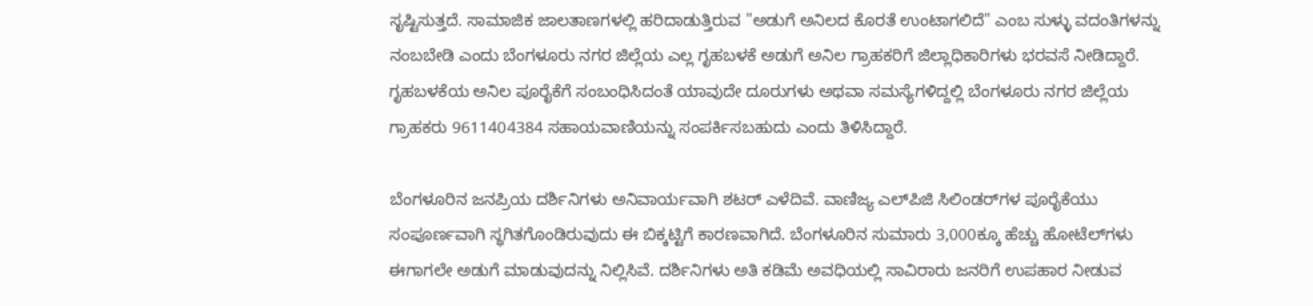ಸೃಷ್ಟಿಸುತ್ತದೆ. ಸಾಮಾಜಿಕ ಜಾಲತಾಣಗಳಲ್ಲಿ ಹರಿದಾಡುತ್ತಿರುವ "ಅಡುಗೆ ಅನಿಲದ ಕೊರತೆ ಉಂಟಾಗಲಿದೆ" ಎಂಬ ಸುಳ್ಳು ವದಂತಿಗಳನ್ನು ನಂಬಬೇಡಿ ಎಂದು ಬೆಂಗಳೂರು ನಗರ ಜಿಲ್ಲೆಯ ಎಲ್ಲ ಗೃಹಬಳಕೆ ಅಡುಗೆ ಅನಿಲ ಗ್ರಾಹಕರಿಗೆ ಜಿಲ್ಲಾಧಿಕಾರಿಗಳು ಭರವಸೆ ನೀಡಿದ್ದಾರೆ. ಗೃಹಬಳಕೆಯ ಅನಿಲ ಪೂರೈಕೆಗೆ ಸಂಬಂಧಿಸಿದಂತೆ ಯಾವುದೇ ದೂರುಗಳು ಅಥವಾ ಸಮಸ್ಯೆಗಳಿದ್ದಲ್ಲಿ ಬೆಂಗಳೂರು ನಗರ ಜಿಲ್ಲೆಯ ಗ್ರಾಹಕರು 9611404384 ಸಹಾಯವಾಣಿಯನ್ನು ಸಂಪರ್ಕಿಸಬಹುದು ಎಂದು ತಿಳಿಸಿದ್ದಾರೆ.

ಬೆಂಗಳೂರಿನ ಜನಪ್ರಿಯ ದರ್ಶಿನಿಗಳು ಅನಿವಾರ್ಯವಾಗಿ ಶಟರ್ ಎಳೆದಿವೆ. ವಾಣಿಜ್ಯ ಎಲ್‌ಪಿಜಿ ಸಿಲಿಂಡರ್‌ಗಳ ಪೂರೈಕೆಯು ಸಂಪೂರ್ಣವಾಗಿ ಸ್ಥಗಿತಗೊಂಡಿರುವುದು ಈ ಬಿಕ್ಕಟ್ಟಿಗೆ ಕಾರಣವಾಗಿದೆ. ಬೆಂಗಳೂರಿನ ಸುಮಾರು 3,000ಕ್ಕೂ ಹೆಚ್ಚು ಹೋಟೆಲ್‌ಗಳು ಈಗಾಗಲೇ ಅಡುಗೆ ಮಾಡುವುದನ್ನು ನಿಲ್ಲಿಸಿವೆ. ದರ್ಶಿನಿಗಳು ಅತಿ ಕಡಿಮೆ ಅವಧಿಯಲ್ಲಿ ಸಾವಿರಾರು ಜನರಿಗೆ ಉಪಹಾರ ನೀಡುವ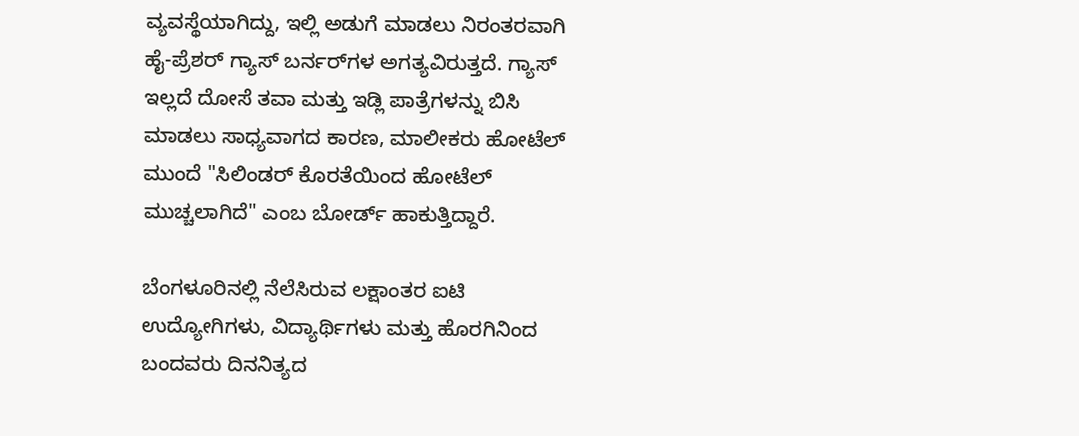ವ್ಯವಸ್ಥೆಯಾಗಿದ್ದು, ಇಲ್ಲಿ ಅಡುಗೆ ಮಾಡಲು ನಿರಂತರವಾಗಿ ಹೈ-ಪ್ರೆಶರ್ ಗ್ಯಾಸ್ ಬರ್ನರ್‌ಗಳ ಅಗತ್ಯವಿರುತ್ತದೆ. ಗ್ಯಾಸ್ ಇಲ್ಲದೆ ದೋಸೆ ತವಾ ಮತ್ತು ಇಡ್ಲಿ ಪಾತ್ರೆಗಳನ್ನು ಬಿಸಿ ಮಾಡಲು ಸಾಧ್ಯವಾಗದ ಕಾರಣ, ಮಾಲೀಕರು ಹೋಟೆಲ್ ಮುಂದೆ "ಸಿಲಿಂಡರ್ ಕೊರತೆಯಿಂದ ಹೋಟೆಲ್ ಮುಚ್ಚಲಾಗಿದೆ" ಎಂಬ ಬೋರ್ಡ್ ಹಾಕುತ್ತಿದ್ದಾರೆ.

ಬೆಂಗಳೂರಿನಲ್ಲಿ ನೆಲೆಸಿರುವ ಲಕ್ಷಾಂತರ ಐಟಿ ಉದ್ಯೋಗಿಗಳು, ವಿದ್ಯಾರ್ಥಿಗಳು ಮತ್ತು ಹೊರಗಿನಿಂದ ಬಂದವರು ದಿನನಿತ್ಯದ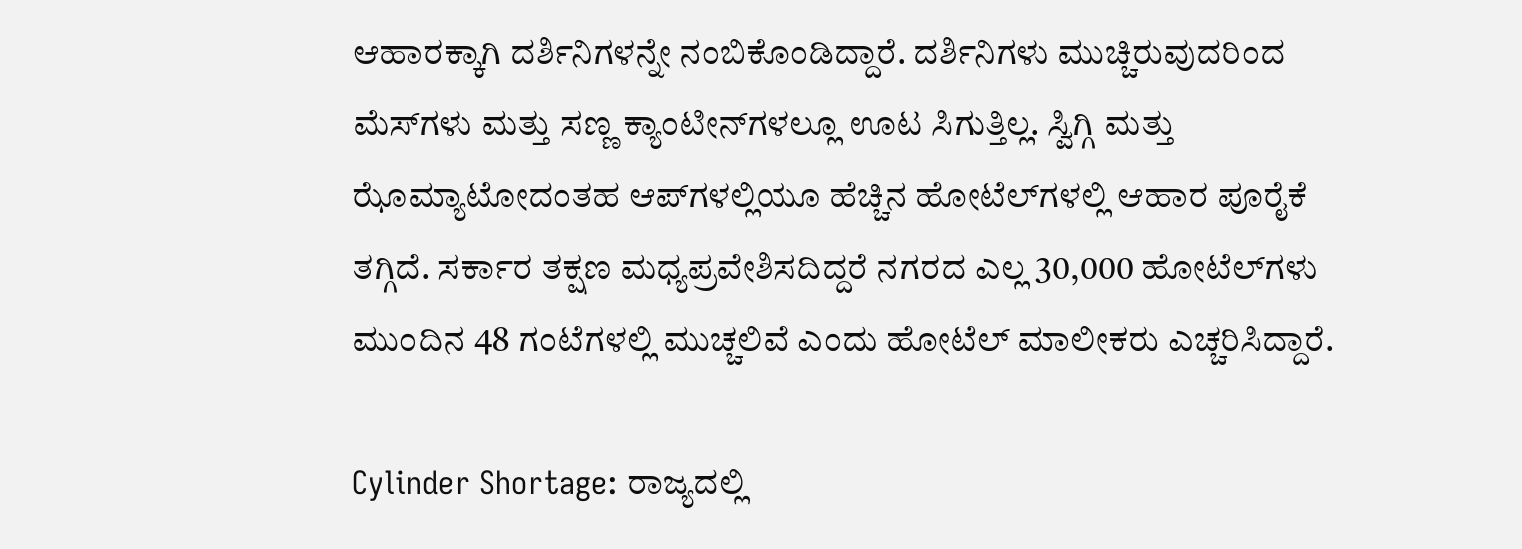ಆಹಾರಕ್ಕಾಗಿ ದರ್ಶಿನಿಗಳನ್ನೇ ನಂಬಿಕೊಂಡಿದ್ದಾರೆ. ದರ್ಶಿನಿಗಳು ಮುಚ್ಚಿರುವುದರಿಂದ ಮೆಸ್‌ಗಳು ಮತ್ತು ಸಣ್ಣ ಕ್ಯಾಂಟೀನ್‌ಗಳಲ್ಲೂ ಊಟ ಸಿಗುತ್ತಿಲ್ಲ. ಸ್ವಿಗ್ಗಿ ಮತ್ತು ಝೊಮ್ಯಾಟೋದಂತಹ ಆಪ್‌ಗಳಲ್ಲಿಯೂ ಹೆಚ್ಚಿನ ಹೋಟೆಲ್‌ಗಳಲ್ಲಿ ಆಹಾರ ಪೂರೈಕೆ ತಗ್ಗಿದೆ. ಸರ್ಕಾರ ತಕ್ಷಣ ಮಧ್ಯಪ್ರವೇಶಿಸದಿದ್ದರೆ ನಗರದ ಎಲ್ಲ 30,000 ಹೋಟೆಲ್‌ಗಳು ಮುಂದಿನ 48 ಗಂಟೆಗಳಲ್ಲಿ ಮುಚ್ಚಲಿವೆ ಎಂದು ಹೋಟೆಲ್‌ ಮಾಲೀಕರು ಎಚ್ಚರಿಸಿದ್ದಾರೆ.

Cylinder Shortage: ರಾಜ್ಯದಲ್ಲಿ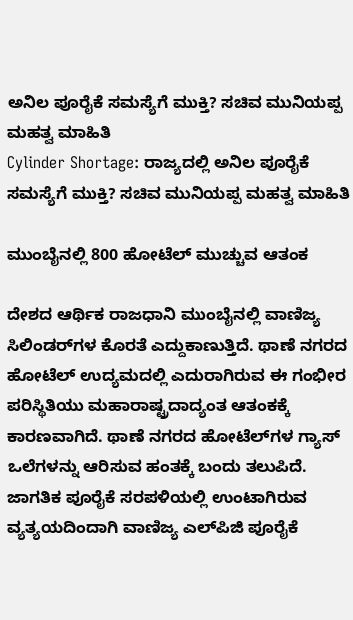ಅನಿಲ ಪೂರೈಕೆ ಸಮಸ್ಯೆಗೆ ಮುಕ್ತಿ? ಸಚಿವ ಮುನಿಯಪ್ಪ ಮಹತ್ವ ಮಾಹಿತಿ
Cylinder Shortage: ರಾಜ್ಯದಲ್ಲಿ ಅನಿಲ ಪೂರೈಕೆ ಸಮಸ್ಯೆಗೆ ಮುಕ್ತಿ? ಸಚಿವ ಮುನಿಯಪ್ಪ ಮಹತ್ವ ಮಾಹಿತಿ

ಮುಂಬೈನಲ್ಲಿ 800 ಹೋಟೆಲ್‌ ಮುಚ್ಚುವ ಆತಂಕ

ದೇಶದ ಆರ್ಥಿಕ ರಾಜಧಾನಿ ಮುಂಬೈನಲ್ಲಿ ವಾಣಿಜ್ಯ ಸಿಲಿಂಡರ್‌ಗಳ ಕೊರತೆ ಎದ್ದುಕಾಣುತ್ತಿದೆ. ಥಾಣೆ ನಗರದ ಹೋಟೆಲ್ ಉದ್ಯಮದಲ್ಲಿ ಎದುರಾಗಿರುವ ಈ ಗಂಭೀರ ಪರಿಸ್ಥಿತಿಯು ಮಹಾರಾಷ್ಟ್ರದಾದ್ಯಂತ ಆತಂಕಕ್ಕೆ ಕಾರಣವಾಗಿದೆ. ಥಾಣೆ ನಗರದ ಹೋಟೆಲ್‌ಗಳ ಗ್ಯಾಸ್‌ ಒಲೆಗಳನ್ನು ಆರಿಸುವ ಹಂತಕ್ಕೆ ಬಂದು ತಲುಪಿದೆ. ಜಾಗತಿಕ ಪೂರೈಕೆ ಸರಪಳಿಯಲ್ಲಿ ಉಂಟಾಗಿರುವ ವ್ಯತ್ಯಯದಿಂದಾಗಿ ವಾಣಿಜ್ಯ ಎಲ್‌ಪಿಜಿ ಪೂರೈಕೆ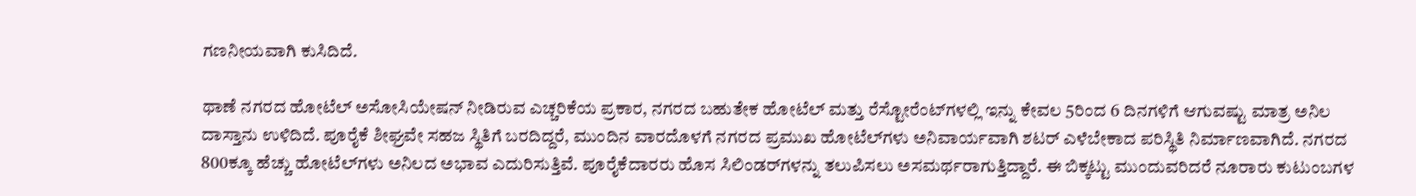ಗಣನೀಯವಾಗಿ ಕುಸಿದಿದೆ.

ಥಾಣೆ ನಗರದ ಹೋಟೆಲ್ ಅಸೋಸಿಯೇಷನ್ ನೀಡಿರುವ ಎಚ್ಚರಿಕೆಯ ಪ್ರಕಾರ, ನಗರದ ಬಹುತೇಕ ಹೋಟೆಲ್ ಮತ್ತು ರೆಸ್ಟೋರೆಂಟ್‌ಗಳಲ್ಲಿ ಇನ್ನು ಕೇವಲ 5ರಿಂದ 6 ದಿನಗಳಿಗೆ ಆಗುವಷ್ಟು ಮಾತ್ರ ಅನಿಲ ದಾಸ್ತಾನು ಉಳಿದಿದೆ. ಪೂರೈಕೆ ಶೀಘ್ರವೇ ಸಹಜ ಸ್ಥಿತಿಗೆ ಬರದಿದ್ದರೆ, ಮುಂದಿನ ವಾರದೊಳಗೆ ನಗರದ ಪ್ರಮುಖ ಹೋಟೆಲ್‌ಗಳು ಅನಿವಾರ್ಯವಾಗಿ ಶಟರ್ ಎಳೆಬೇಕಾದ ಪರಿಸ್ಥಿತಿ ನಿರ್ಮಾಣವಾಗಿದೆ. ನಗರದ 800ಕ್ಕೂ ಹೆಚ್ಚು ಹೋಟೆಲ್‌ಗಳು ಅನಿಲದ ಅಭಾವ ಎದುರಿಸುತ್ತಿವೆ. ಪೂರೈಕೆದಾರರು ಹೊಸ ಸಿಲಿಂಡರ್‌ಗಳನ್ನು ತಲುಪಿಸಲು ಅಸಮರ್ಥರಾಗುತ್ತಿದ್ದಾರೆ. ಈ ಬಿಕ್ಕಟ್ಟು ಮುಂದುವರಿದರೆ ನೂರಾರು ಕುಟುಂಬಗಳ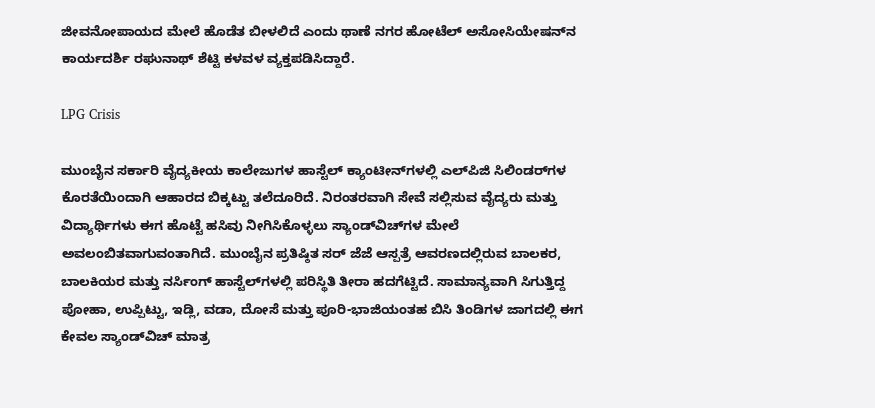ಜೀವನೋಪಾಯದ ಮೇಲೆ ಹೊಡೆತ ಬೀಳಲಿದೆ ಎಂದು ಥಾಣೆ ನಗರ ಹೋಟೆಲ್ ಅಸೋಸಿಯೇಷನ್‌ನ ಕಾರ್ಯದರ್ಶಿ ರಘುನಾಥ್ ಶೆಟ್ಟಿ ಕಳವಳ ವ್ಯಕ್ತಪಡಿಸಿದ್ದಾರೆ.

LPG Crisis

ಮುಂಬೈನ ಸರ್ಕಾರಿ ವೈದ್ಯಕೀಯ ಕಾಲೇಜುಗಳ ಹಾಸ್ಟೆಲ್ ಕ್ಯಾಂಟೀನ್‌ಗಳಲ್ಲಿ ಎಲ್‌ಪಿಜಿ ಸಿಲಿಂಡರ್‌ಗಳ ಕೊರತೆಯಿಂದಾಗಿ ಆಹಾರದ ಬಿಕ್ಕಟ್ಟು ತಲೆದೂರಿದೆ. ನಿರಂತರವಾಗಿ ಸೇವೆ ಸಲ್ಲಿಸುವ ವೈದ್ಯರು ಮತ್ತು ವಿದ್ಯಾರ್ಥಿಗಳು ಈಗ ಹೊಟ್ಟೆ ಹಸಿವು ನೀಗಿಸಿಕೊಳ್ಳಲು ಸ್ಯಾಂಡ್‌ವಿಚ್‌ಗಳ ಮೇಲೆ ಅವಲಂಬಿತವಾಗುವಂತಾಗಿದೆ. ಮುಂಬೈನ ಪ್ರತಿಷ್ಠಿತ ಸರ್ ಜೆಜೆ ಆಸ್ಪತ್ರೆ ಆವರಣದಲ್ಲಿರುವ ಬಾಲಕರ, ಬಾಲಕಿಯರ ಮತ್ತು ನರ್ಸಿಂಗ್ ಹಾಸ್ಟೆಲ್‌ಗಳಲ್ಲಿ ಪರಿಸ್ಥಿತಿ ತೀರಾ ಹದಗೆಟ್ಟಿದೆ. ಸಾಮಾನ್ಯವಾಗಿ ಸಿಗುತ್ತಿದ್ದ ಪೋಹಾ, ಉಪ್ಪಿಟ್ಟು, ಇಡ್ಲಿ, ವಡಾ, ದೋಸೆ ಮತ್ತು ಪೂರಿ-ಭಾಜಿಯಂತಹ ಬಿಸಿ ತಿಂಡಿಗಳ ಜಾಗದಲ್ಲಿ ಈಗ ಕೇವಲ ಸ್ಯಾಂಡ್‌ವಿಚ್ ಮಾತ್ರ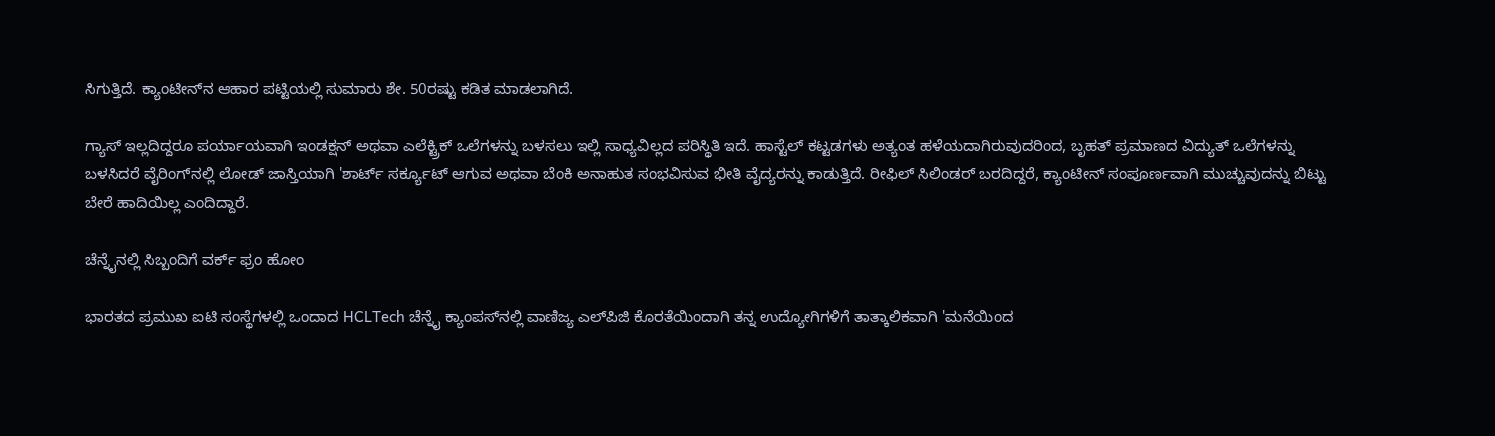ಸಿಗುತ್ತಿದೆ. ಕ್ಯಾಂಟೀನ್‌ನ ಆಹಾರ ಪಟ್ಟಿಯಲ್ಲಿ ಸುಮಾರು ಶೇ. 50ರಷ್ಟು ಕಡಿತ ಮಾಡಲಾಗಿದೆ.

ಗ್ಯಾಸ್ ಇಲ್ಲದಿದ್ದರೂ ಪರ್ಯಾಯವಾಗಿ ಇಂಡಕ್ಷನ್ ಅಥವಾ ಎಲೆಕ್ಟ್ರಿಕ್ ಒಲೆಗಳನ್ನು ಬಳಸಲು ಇಲ್ಲಿ ಸಾಧ್ಯವಿಲ್ಲದ ಪರಿಸ್ಥಿತಿ ಇದೆ. ಹಾಸ್ಟೆಲ್ ಕಟ್ಟಡಗಳು ಅತ್ಯಂತ ಹಳೆಯದಾಗಿರುವುದರಿಂದ, ಬೃಹತ್ ಪ್ರಮಾಣದ ವಿದ್ಯುತ್ ಒಲೆಗಳನ್ನು ಬಳಸಿದರೆ ವೈರಿಂಗ್‌ನಲ್ಲಿ ಲೋಡ್ ಜಾಸ್ತಿಯಾಗಿ 'ಶಾರ್ಟ್ ಸರ್ಕ್ಯೂಟ್ ಆಗುವ ಅಥವಾ ಬೆಂಕಿ ಅನಾಹುತ ಸಂಭವಿಸುವ ಭೀತಿ ವೈದ್ಯರನ್ನು ಕಾಡುತ್ತಿದೆ. ರೀಫಿಲ್ ಸಿಲಿಂಡರ್ ಬರದಿದ್ದರೆ, ಕ್ಯಾಂಟೀನ್ ಸಂಪೂರ್ಣವಾಗಿ ಮುಚ್ಚುವುದನ್ನು ಬಿಟ್ಟು ಬೇರೆ ಹಾದಿಯಿಲ್ಲ ಎಂದಿದ್ದಾರೆ.

ಚೆನ್ನೈನಲ್ಲಿ ಸಿಬ್ಬಂದಿಗೆ ವರ್ಕ್‌ ಫ್ರಂ ಹೋಂ

ಭಾರತದ ಪ್ರಮುಖ ಐಟಿ ಸಂಸ್ಥೆಗಳಲ್ಲಿ ಒಂದಾದ HCLTech ಚೆನ್ನೈ ಕ್ಯಾಂಪಸ್‌ನಲ್ಲಿ ವಾಣಿಜ್ಯ ಎಲ್‌ಪಿಜಿ ಕೊರತೆಯಿಂದಾಗಿ ತನ್ನ ಉದ್ಯೋಗಿಗಳಿಗೆ ತಾತ್ಕಾಲಿಕವಾಗಿ 'ಮನೆಯಿಂದ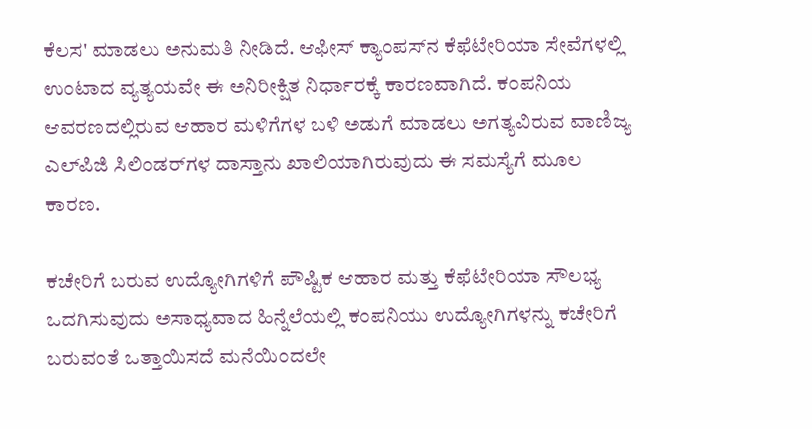ಕೆಲಸ' ಮಾಡಲು ಅನುಮತಿ ನೀಡಿದೆ. ಆಫೀಸ್ ಕ್ಯಾಂಪಸ್‌ನ ಕೆಫೆಟೇರಿಯಾ ಸೇವೆಗಳಲ್ಲಿ ಉಂಟಾದ ವ್ಯತ್ಯಯವೇ ಈ ಅನಿರೀಕ್ಷಿತ ನಿರ್ಧಾರಕ್ಕೆ ಕಾರಣವಾಗಿದೆ. ಕಂಪನಿಯ ಆವರಣದಲ್ಲಿರುವ ಆಹಾರ ಮಳಿಗೆಗಳ ಬಳಿ ಅಡುಗೆ ಮಾಡಲು ಅಗತ್ಯವಿರುವ ವಾಣಿಜ್ಯ ಎಲ್‌ಪಿಜಿ ಸಿಲಿಂಡರ್‌ಗಳ ದಾಸ್ತಾನು ಖಾಲಿಯಾಗಿರುವುದು ಈ ಸಮಸ್ಯೆಗೆ ಮೂಲ ಕಾರಣ.

ಕಚೇರಿಗೆ ಬರುವ ಉದ್ಯೋಗಿಗಳಿಗೆ ಪೌಷ್ಟಿಕ ಆಹಾರ ಮತ್ತು ಕೆಫೆಟೇರಿಯಾ ಸೌಲಭ್ಯ ಒದಗಿಸುವುದು ಅಸಾಧ್ಯವಾದ ಹಿನ್ನೆಲೆಯಲ್ಲಿ ಕಂಪನಿಯು ಉದ್ಯೋಗಿಗಳನ್ನು ಕಚೇರಿಗೆ ಬರುವಂತೆ ಒತ್ತಾಯಿಸದೆ ಮನೆಯಿಂದಲೇ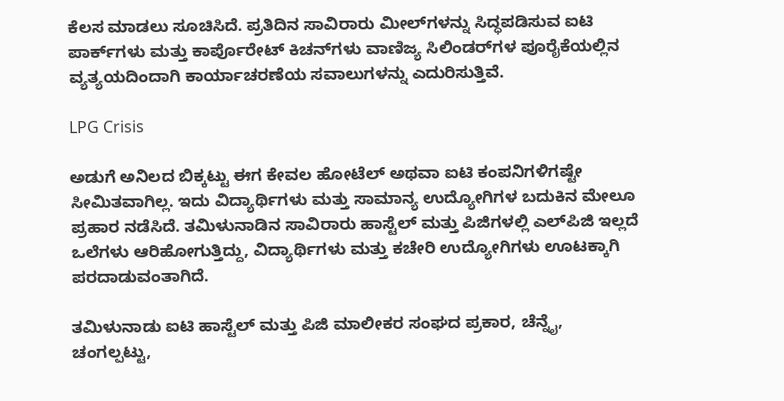ಕೆಲಸ ಮಾಡಲು ಸೂಚಿಸಿದೆ. ಪ್ರತಿದಿನ ಸಾವಿರಾರು ಮೀಲ್‌ಗಳನ್ನು ಸಿದ್ಧಪಡಿಸುವ ಐಟಿ ಪಾರ್ಕ್‌ಗಳು ಮತ್ತು ಕಾರ್ಪೊರೇಟ್ ಕಿಚನ್‌ಗಳು ವಾಣಿಜ್ಯ ಸಿಲಿಂಡರ್‌ಗಳ ಪೂರೈಕೆಯಲ್ಲಿನ ವ್ಯತ್ಯಯದಿಂದಾಗಿ ಕಾರ್ಯಾಚರಣೆಯ ಸವಾಲುಗಳನ್ನು ಎದುರಿಸುತ್ತಿವೆ.

LPG Crisis

ಅಡುಗೆ ಅನಿಲದ ಬಿಕ್ಕಟ್ಟು ಈಗ ಕೇವಲ ಹೋಟೆಲ್ ಅಥವಾ ಐಟಿ ಕಂಪನಿಗಳಿಗಷ್ಟೇ ಸೀಮಿತವಾಗಿಲ್ಲ. ಇದು ವಿದ್ಯಾರ್ಥಿಗಳು ಮತ್ತು ಸಾಮಾನ್ಯ ಉದ್ಯೋಗಿಗಳ ಬದುಕಿನ ಮೇಲೂ ಪ್ರಹಾರ ನಡೆಸಿದೆ. ತಮಿಳುನಾಡಿನ ಸಾವಿರಾರು ಹಾಸ್ಟೆಲ್ ಮತ್ತು ಪಿಜಿಗಳಲ್ಲಿ ಎಲ್‌ಪಿಜಿ ಇಲ್ಲದೆ ಒಲೆಗಳು ಆರಿಹೋಗುತ್ತಿದ್ದು, ವಿದ್ಯಾರ್ಥಿಗಳು ಮತ್ತು ಕಚೇರಿ ಉದ್ಯೋಗಿಗಳು ಊಟಕ್ಕಾಗಿ ಪರದಾಡುವಂತಾಗಿದೆ.

ತಮಿಳುನಾಡು ಐಟಿ ಹಾಸ್ಟೆಲ್ ಮತ್ತು ಪಿಜಿ ಮಾಲೀಕರ ಸಂಘದ ಪ್ರಕಾರ, ಚೆನ್ನೈ, ಚಂಗಲ್ಪಟ್ಟು,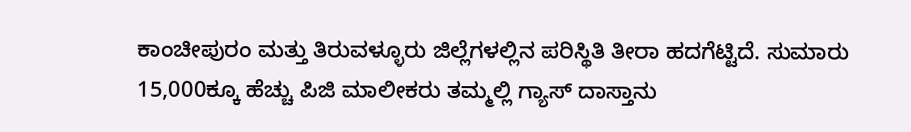ಕಾಂಚೀಪುರಂ ಮತ್ತು ತಿರುವಳ್ಳೂರು ಜಿಲ್ಲೆಗಳಲ್ಲಿನ ಪರಿಸ್ಥಿತಿ ತೀರಾ ಹದಗೆಟ್ಟಿದೆ. ಸುಮಾರು 15,000ಕ್ಕೂ ಹೆಚ್ಚು ಪಿಜಿ ಮಾಲೀಕರು ತಮ್ಮಲ್ಲಿ ಗ್ಯಾಸ್ ದಾಸ್ತಾನು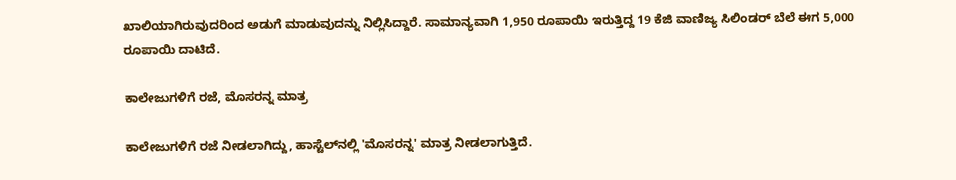ಖಾಲಿಯಾಗಿರುವುದರಿಂದ ಅಡುಗೆ ಮಾಡುವುದನ್ನು ನಿಲ್ಲಿಸಿದ್ದಾರೆ. ಸಾಮಾನ್ಯವಾಗಿ 1,950 ರೂಪಾಯಿ ಇರುತ್ತಿದ್ದ 19 ಕೆಜಿ ವಾಣಿಜ್ಯ ಸಿಲಿಂಡರ್ ಬೆಲೆ ಈಗ 5,000 ರೂಪಾಯಿ ದಾಟಿದೆ.

ಕಾಲೇಜುಗಳಿಗೆ ರಜೆ, ಮೊಸರನ್ನ ಮಾತ್ರ

ಕಾಲೇಜುಗಳಿಗೆ ರಜೆ ನೀಡಲಾಗಿದ್ದು, ಹಾಸ್ಟೆಲ್‌ನಲ್ಲಿ 'ಮೊಸರನ್ನ' ಮಾತ್ರ ನೀಡಲಾಗುತ್ತಿದೆ.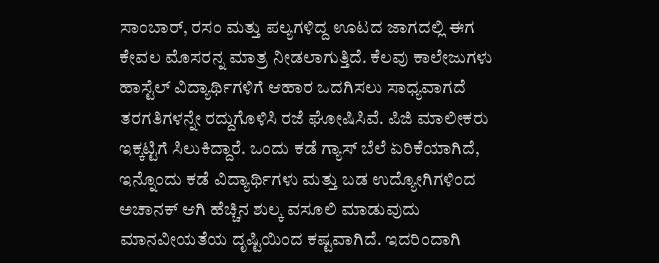ಸಾಂಬಾರ್, ರಸಂ ಮತ್ತು ಪಲ್ಯಗಳಿದ್ದ ಊಟದ ಜಾಗದಲ್ಲಿ ಈಗ ಕೇವಲ ಮೊಸರನ್ನ ಮಾತ್ರ ನೀಡಲಾಗುತ್ತಿದೆ. ಕೆಲವು ಕಾಲೇಜುಗಳು ಹಾಸ್ಟೆಲ್ ವಿದ್ಯಾರ್ಥಿಗಳಿಗೆ ಆಹಾರ ಒದಗಿಸಲು ಸಾಧ್ಯವಾಗದೆ ತರಗತಿಗಳನ್ನೇ ರದ್ದುಗೊಳಿಸಿ ರಜೆ ಘೋಷಿಸಿವೆ. ಪಿಜಿ ಮಾಲೀಕರು ಇಕ್ಕಟ್ಟಿಗೆ ಸಿಲುಕಿದ್ದಾರೆ. ಒಂದು ಕಡೆ ಗ್ಯಾಸ್ ಬೆಲೆ ಏರಿಕೆಯಾಗಿದೆ, ಇನ್ನೊಂದು ಕಡೆ ವಿದ್ಯಾರ್ಥಿಗಳು ಮತ್ತು ಬಡ ಉದ್ಯೋಗಿಗಳಿಂದ ಅಚಾನಕ್ ಆಗಿ ಹೆಚ್ಚಿನ ಶುಲ್ಕ ವಸೂಲಿ ಮಾಡುವುದು ಮಾನವೀಯತೆಯ ದೃಷ್ಟಿಯಿಂದ ಕಷ್ಟವಾಗಿದೆ. ಇದರಿಂದಾಗಿ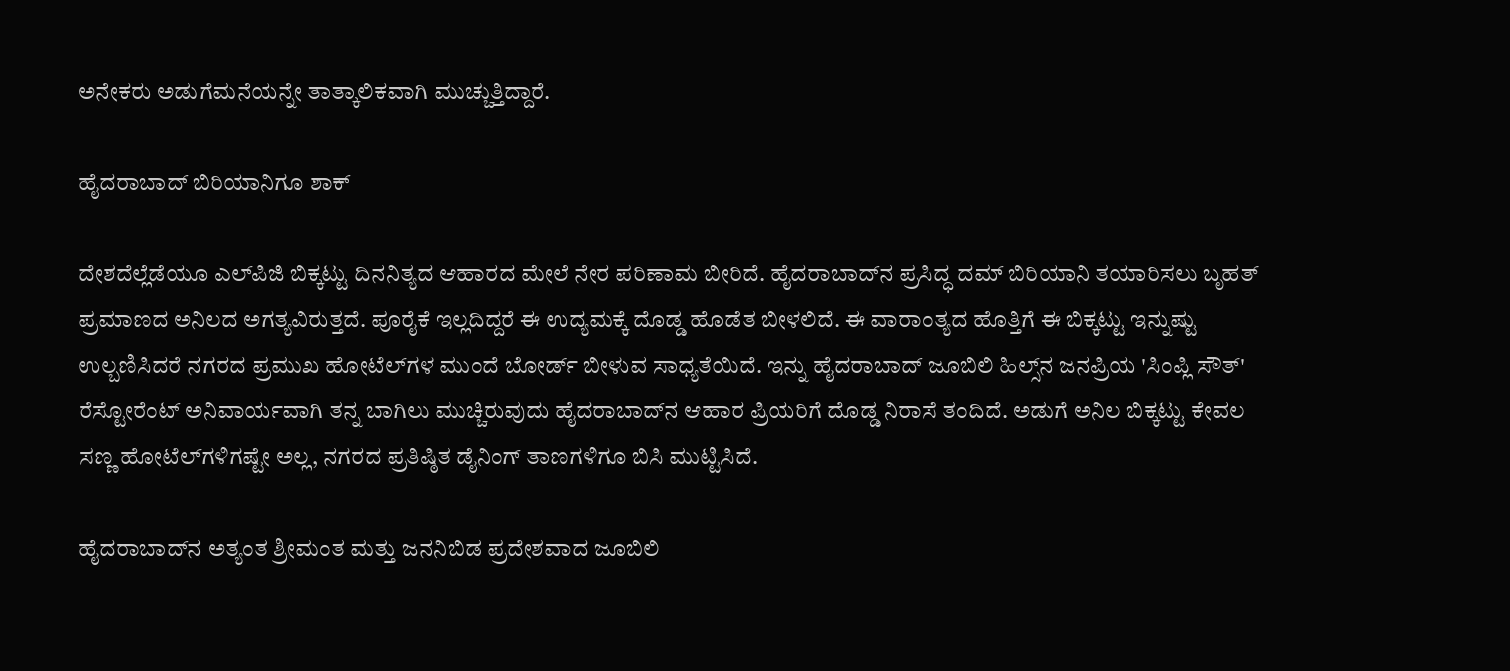ಅನೇಕರು ಅಡುಗೆಮನೆಯನ್ನೇ ತಾತ್ಕಾಲಿಕವಾಗಿ ಮುಚ್ಚುತ್ತಿದ್ದಾರೆ.

ಹೈದರಾಬಾದ್‌ ಬಿರಿಯಾನಿಗೂ ಶಾಕ್‌

ದೇಶದೆಲ್ಲೆಡೆಯೂ ಎಲ್‌ಪಿಜಿ ಬಿಕ್ಕಟ್ಟು ದಿನನಿತ್ಯದ ಆಹಾರದ ಮೇಲೆ ನೇರ ಪರಿಣಾಮ ಬೀರಿದೆ. ಹೈದರಾಬಾದ್‌ನ ಪ್ರಸಿದ್ಧ ದಮ್ ಬಿರಿಯಾನಿ ತಯಾರಿಸಲು ಬೃಹತ್ ಪ್ರಮಾಣದ ಅನಿಲದ ಅಗತ್ಯವಿರುತ್ತದೆ. ಪೂರೈಕೆ ಇಲ್ಲದಿದ್ದರೆ ಈ ಉದ್ಯಮಕ್ಕೆ ದೊಡ್ಡ ಹೊಡೆತ ಬೀಳಲಿದೆ. ಈ ವಾರಾಂತ್ಯದ ಹೊತ್ತಿಗೆ ಈ ಬಿಕ್ಕಟ್ಟು ಇನ್ನುಷ್ಟು ಉಲ್ಬಣಿಸಿದರೆ ನಗರದ ಪ್ರಮುಖ ಹೋಟೆಲ್‌ಗಳ ಮುಂದೆ ಬೋರ್ಡ್ ಬೀಳುವ ಸಾಧ್ಯತೆಯಿದೆ. ಇನ್ನು ಹೈದರಾಬಾದ್‌ ಜೂಬಿಲಿ ಹಿಲ್ಸ್‌ನ ಜನಪ್ರಿಯ 'ಸಿಂಪ್ಲಿ ಸೌತ್' ರೆಸ್ಟೋರೆಂಟ್ ಅನಿವಾರ್ಯವಾಗಿ ತನ್ನ ಬಾಗಿಲು ಮುಚ್ಚಿರುವುದು ಹೈದರಾಬಾದ್‌ನ ಆಹಾರ ಪ್ರಿಯರಿಗೆ ದೊಡ್ಡ ನಿರಾಸೆ ತಂದಿದೆ. ಅಡುಗೆ ಅನಿಲ ಬಿಕ್ಕಟ್ಟು ಕೇವಲ ಸಣ್ಣ ಹೋಟೆಲ್‌ಗಳಿಗಷ್ಟೇ ಅಲ್ಲ, ನಗರದ ಪ್ರತಿಷ್ಠಿತ ಡೈನಿಂಗ್ ತಾಣಗಳಿಗೂ ಬಿಸಿ ಮುಟ್ಟಿಸಿದೆ.

ಹೈದರಾಬಾದ್‌ನ ಅತ್ಯಂತ ಶ್ರೀಮಂತ ಮತ್ತು ಜನನಿಬಿಡ ಪ್ರದೇಶವಾದ ಜೂಬಿಲಿ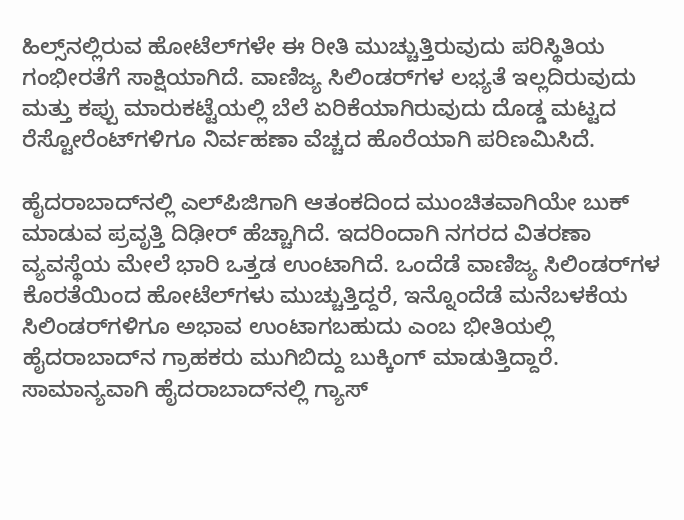ಹಿಲ್ಸ್‌ನಲ್ಲಿರುವ ಹೋಟೆಲ್‌ಗಳೇ ಈ ರೀತಿ ಮುಚ್ಚುತ್ತಿರುವುದು ಪರಿಸ್ಥಿತಿಯ ಗಂಭೀರತೆಗೆ ಸಾಕ್ಷಿಯಾಗಿದೆ. ವಾಣಿಜ್ಯ ಸಿಲಿಂಡರ್‌ಗಳ ಲಭ್ಯತೆ ಇಲ್ಲದಿರುವುದು ಮತ್ತು ಕಪ್ಪು ಮಾರುಕಟ್ಟೆಯಲ್ಲಿ ಬೆಲೆ ಏರಿಕೆಯಾಗಿರುವುದು ದೊಡ್ಡ ಮಟ್ಟದ ರೆಸ್ಟೋರೆಂಟ್‌ಗಳಿಗೂ ನಿರ್ವಹಣಾ ವೆಚ್ಚದ ಹೊರೆಯಾಗಿ ಪರಿಣಮಿಸಿದೆ.

ಹೈದರಾಬಾದ್‌ನಲ್ಲಿ ಎಲ್‌ಪಿಜಿಗಾಗಿ ಆತಂಕದಿಂದ ಮುಂಚಿತವಾಗಿಯೇ ಬುಕ್ ಮಾಡುವ ಪ್ರವೃತ್ತಿ ದಿಢೀರ್ ಹೆಚ್ಚಾಗಿದೆ. ಇದರಿಂದಾಗಿ ನಗರದ ವಿತರಣಾ ವ್ಯವಸ್ಥೆಯ ಮೇಲೆ ಭಾರಿ ಒತ್ತಡ ಉಂಟಾಗಿದೆ. ಒಂದೆಡೆ ವಾಣಿಜ್ಯ ಸಿಲಿಂಡರ್‌ಗಳ ಕೊರತೆಯಿಂದ ಹೋಟೆಲ್‌ಗಳು ಮುಚ್ಚುತ್ತಿದ್ದರೆ, ಇನ್ನೊಂದೆಡೆ ಮನೆಬಳಕೆಯ ಸಿಲಿಂಡರ್‌ಗಳಿಗೂ ಅಭಾವ ಉಂಟಾಗಬಹುದು ಎಂಬ ಭೀತಿಯಲ್ಲಿ ಹೈದರಾಬಾದ್‌ನ ಗ್ರಾಹಕರು ಮುಗಿಬಿದ್ದು ಬುಕ್ಕಿಂಗ್ ಮಾಡುತ್ತಿದ್ದಾರೆ. ಸಾಮಾನ್ಯವಾಗಿ ಹೈದರಾಬಾದ್‌ನಲ್ಲಿ ಗ್ಯಾಸ್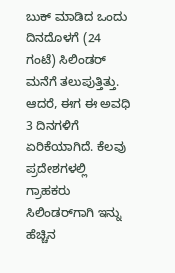ಬುಕ್ ಮಾಡಿದ ಒಂದು ದಿನದೊಳಗೆ (24 ಗಂಟೆ) ಸಿಲಿಂಡರ್ ಮನೆಗೆ ತಲುಪುತ್ತಿತ್ತು. ಆದರೆ, ಈಗ ಈ ಅವಧಿ 3 ದಿನಗಳಿಗೆ ಏರಿಕೆಯಾಗಿದೆ. ಕೆಲವು ಪ್ರದೇಶಗಳಲ್ಲಿ ಗ್ರಾಹಕರು ಸಿಲಿಂಡರ್‌ಗಾಗಿ ಇನ್ನು ಹೆಚ್ಚಿನ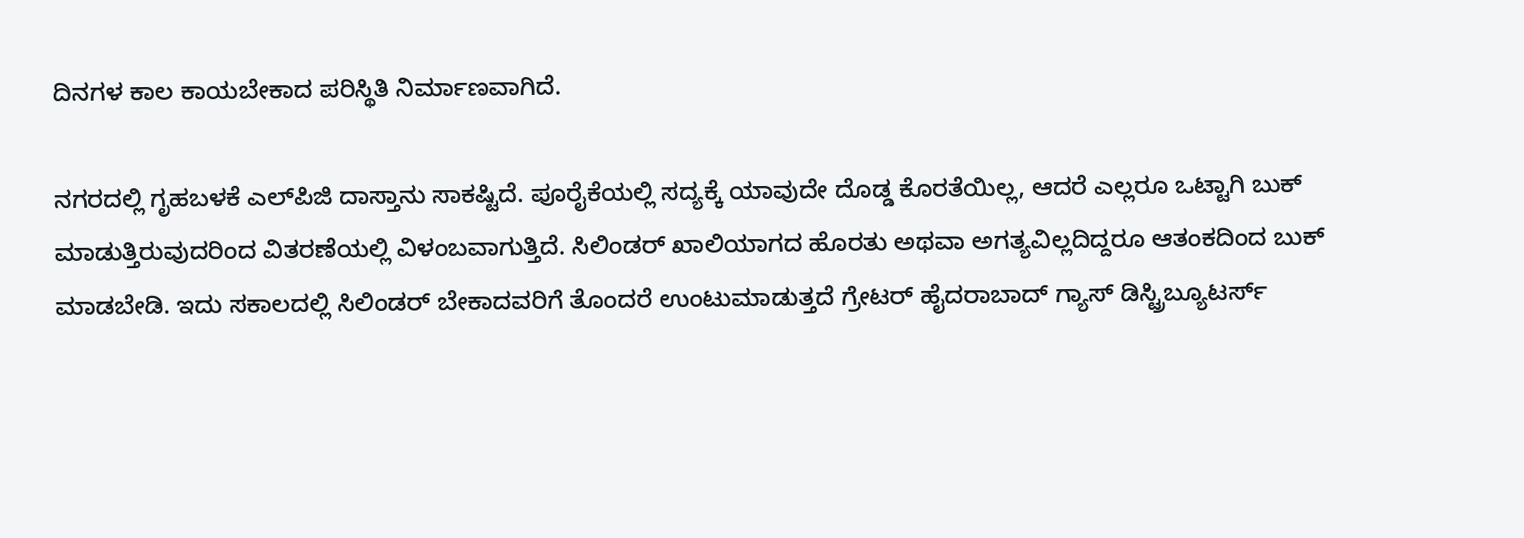ದಿನಗಳ ಕಾಲ ಕಾಯಬೇಕಾದ ಪರಿಸ್ಥಿತಿ ನಿರ್ಮಾಣವಾಗಿದೆ.

ನಗರದಲ್ಲಿ ಗೃಹಬಳಕೆ ಎಲ್‌ಪಿಜಿ ದಾಸ್ತಾನು ಸಾಕಷ್ಟಿದೆ. ಪೂರೈಕೆಯಲ್ಲಿ ಸದ್ಯಕ್ಕೆ ಯಾವುದೇ ದೊಡ್ಡ ಕೊರತೆಯಿಲ್ಲ, ಆದರೆ ಎಲ್ಲರೂ ಒಟ್ಟಾಗಿ ಬುಕ್ ಮಾಡುತ್ತಿರುವುದರಿಂದ ವಿತರಣೆಯಲ್ಲಿ ವಿಳಂಬವಾಗುತ್ತಿದೆ. ಸಿಲಿಂಡರ್ ಖಾಲಿಯಾಗದ ಹೊರತು ಅಥವಾ ಅಗತ್ಯವಿಲ್ಲದಿದ್ದರೂ ಆತಂಕದಿಂದ ಬುಕ್ ಮಾಡಬೇಡಿ. ಇದು ಸಕಾಲದಲ್ಲಿ ಸಿಲಿಂಡರ್ ಬೇಕಾದವರಿಗೆ ತೊಂದರೆ ಉಂಟುಮಾಡುತ್ತದೆ ಗ್ರೇಟರ್ ಹೈದರಾಬಾದ್ ಗ್ಯಾಸ್ ಡಿಸ್ಟ್ರಿಬ್ಯೂಟರ್ಸ್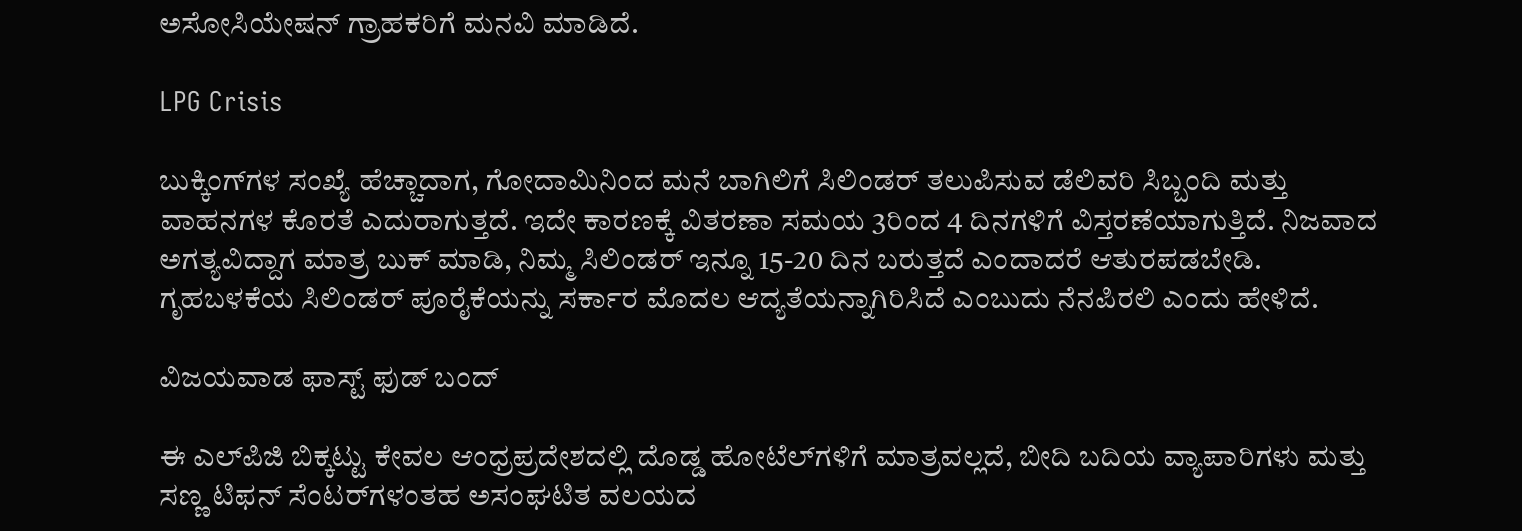ಅಸೋಸಿಯೇಷನ್ ಗ್ರಾಹಕರಿಗೆ ಮನವಿ ಮಾಡಿದೆ.

LPG Crisis

ಬುಕ್ಕಿಂಗ್‌ಗಳ ಸಂಖ್ಯೆ ಹೆಚ್ಚಾದಾಗ, ಗೋದಾಮಿನಿಂದ ಮನೆ ಬಾಗಿಲಿಗೆ ಸಿಲಿಂಡರ್ ತಲುಪಿಸುವ ಡೆಲಿವರಿ ಸಿಬ್ಬಂದಿ ಮತ್ತು ವಾಹನಗಳ ಕೊರತೆ ಎದುರಾಗುತ್ತದೆ. ಇದೇ ಕಾರಣಕ್ಕೆ ವಿತರಣಾ ಸಮಯ 3ರಿಂದ 4 ದಿನಗಳಿಗೆ ವಿಸ್ತರಣೆಯಾಗುತ್ತಿದೆ. ನಿಜವಾದ ಅಗತ್ಯವಿದ್ದಾಗ ಮಾತ್ರ ಬುಕ್ ಮಾಡಿ, ನಿಮ್ಮ ಸಿಲಿಂಡರ್ ಇನ್ನೂ 15-20 ದಿನ ಬರುತ್ತದೆ ಎಂದಾದರೆ ಆತುರಪಡಬೇಡಿ. ಗೃಹಬಳಕೆಯ ಸಿಲಿಂಡರ್ ಪೂರೈಕೆಯನ್ನು ಸರ್ಕಾರ ಮೊದಲ ಆದ್ಯತೆಯನ್ನಾಗಿರಿಸಿದೆ ಎಂಬುದು ನೆನಪಿರಲಿ ಎಂದು ಹೇಳಿದೆ.

ವಿಜಯವಾಡ ಫಾಸ್ಟ್ ಫುಡ್ ಬಂದ್‌

ಈ ಎಲ್‌ಪಿಜಿ ಬಿಕ್ಕಟ್ಟು ಕೇವಲ ಆಂಧ್ರಪ್ರದೇಶದಲ್ಲಿ ದೊಡ್ಡ ಹೋಟೆಲ್‌ಗಳಿಗೆ ಮಾತ್ರವಲ್ಲದೆ, ಬೀದಿ ಬದಿಯ ವ್ಯಾಪಾರಿಗಳು ಮತ್ತು ಸಣ್ಣ ಟಿಫನ್‌ ಸೆಂಟರ್‌ಗಳಂತಹ ಅಸಂಘಟಿತ ವಲಯದ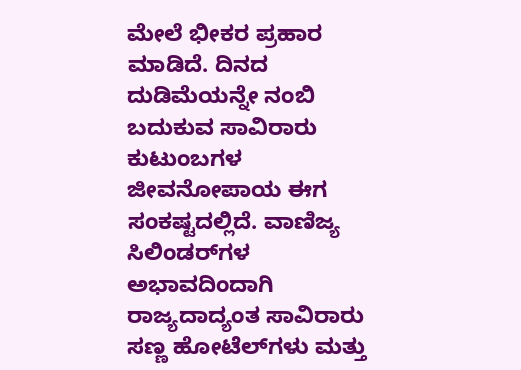ಮೇಲೆ ಭೀಕರ ಪ್ರಹಾರ ಮಾಡಿದೆ. ದಿನದ ದುಡಿಮೆಯನ್ನೇ ನಂಬಿ ಬದುಕುವ ಸಾವಿರಾರು ಕುಟುಂಬಗಳ ಜೀವನೋಪಾಯ ಈಗ ಸಂಕಷ್ಟದಲ್ಲಿದೆ. ವಾಣಿಜ್ಯ ಸಿಲಿಂಡರ್‌ಗಳ ಅಭಾವದಿಂದಾಗಿ ರಾಜ್ಯದಾದ್ಯಂತ ಸಾವಿರಾರು ಸಣ್ಣ ಹೋಟೆಲ್‌ಗಳು ಮತ್ತು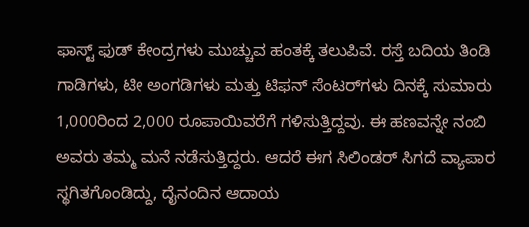ಫಾಸ್ಟ್ ಫುಡ್ ಕೇಂದ್ರಗಳು ಮುಚ್ಚುವ ಹಂತಕ್ಕೆ ತಲುಪಿವೆ. ರಸ್ತೆ ಬದಿಯ ತಿಂಡಿ ಗಾಡಿಗಳು, ಟೀ ಅಂಗಡಿಗಳು ಮತ್ತು ಟಿಫನ್ ಸೆಂಟರ್‌ಗಳು ದಿನಕ್ಕೆ ಸುಮಾರು 1,000ರಿಂದ 2,000 ರೂಪಾಯಿವರೆಗೆ ಗಳಿಸುತ್ತಿದ್ದವು. ಈ ಹಣವನ್ನೇ ನಂಬಿ ಅವರು ತಮ್ಮ ಮನೆ ನಡೆಸುತ್ತಿದ್ದರು. ಆದರೆ ಈಗ ಸಿಲಿಂಡರ್ ಸಿಗದೆ ವ್ಯಾಪಾರ ಸ್ಥಗಿತಗೊಂಡಿದ್ದು, ದೈನಂದಿನ ಆದಾಯ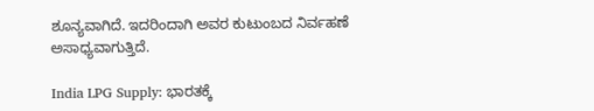ಶೂನ್ಯವಾಗಿದೆ. ಇದರಿಂದಾಗಿ ಅವರ ಕುಟುಂಬದ ನಿರ್ವಹಣೆ ಅಸಾಧ್ಯವಾಗುತ್ತಿದೆ.

India LPG Supply: ಭಾರತಕ್ಕೆ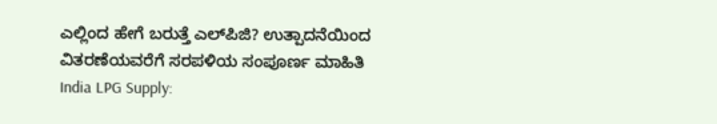ಎಲ್ಲಿಂದ ಹೇಗೆ ಬರುತ್ತೆ ಎಲ್‌ಪಿಜಿ? ಉತ್ಪಾದನೆಯಿಂದ ವಿತರಣೆಯವರೆಗೆ ಸರಪಳಿಯ ಸಂಪೂರ್ಣ ಮಾಹಿತಿ
India LPG Supply: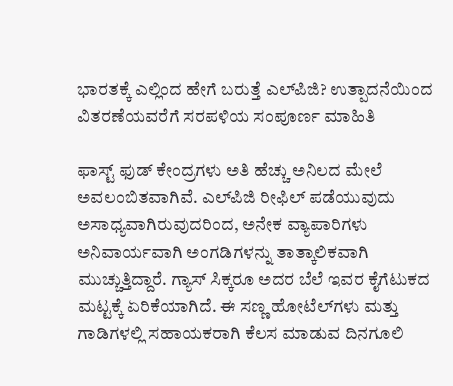ಭಾರತಕ್ಕೆ ಎಲ್ಲಿಂದ ಹೇಗೆ ಬರುತ್ತೆ ಎಲ್‌ಪಿಜಿ? ಉತ್ಪಾದನೆಯಿಂದ ವಿತರಣೆಯವರೆಗೆ ಸರಪಳಿಯ ಸಂಪೂರ್ಣ ಮಾಹಿತಿ

ಫಾಸ್ಟ್ ಫುಡ್ ಕೇಂದ್ರಗಳು ಅತಿ ಹೆಚ್ಚು ಅನಿಲದ ಮೇಲೆ ಅವಲಂಬಿತವಾಗಿವೆ. ಎಲ್‌ಪಿಜಿ ರೀಫಿಲ್ ಪಡೆಯುವುದು ಅಸಾಧ್ಯವಾಗಿರುವುದರಿಂದ, ಅನೇಕ ವ್ಯಾಪಾರಿಗಳು ಅನಿವಾರ್ಯವಾಗಿ ಅಂಗಡಿಗಳನ್ನು ತಾತ್ಕಾಲಿಕವಾಗಿ ಮುಚ್ಚುತ್ತಿದ್ದಾರೆ. ಗ್ಯಾಸ್ ಸಿಕ್ಕರೂ ಅದರ ಬೆಲೆ ಇವರ ಕೈಗೆಟುಕದ ಮಟ್ಟಕ್ಕೆ ಏರಿಕೆಯಾಗಿದೆ. ಈ ಸಣ್ಣ ಹೋಟೆಲ್‌ಗಳು ಮತ್ತು ಗಾಡಿಗಳಲ್ಲಿ ಸಹಾಯಕರಾಗಿ ಕೆಲಸ ಮಾಡುವ ದಿನಗೂಲಿ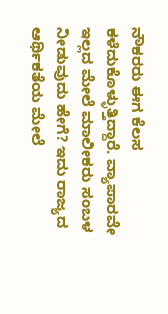ನೌಕರರು ಈಗ ಕೆಲಸ ಕಳೆದುಕೊಳ್ಳುತ್ತಿದ್ದಾರೆ. ವ್ಯಾಪಾರವೇ ಇಲ್ಲದ ಮೇಲೆ ಮಾಲೀಕರು ಸಂಬಳ ನೀಡುವುದು ಹೇಗೆ? ಇದು ರಾಜ್ಯದ ಆರ್ಥಿಕತೆಯ ಮೇಲೆ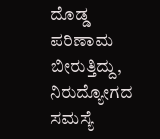ದೊಡ್ಡ ಪರಿಣಾಮ ಬೀರುತ್ತಿದ್ದು, ನಿರುದ್ಯೋಗದ ಸಮಸ್ಯೆ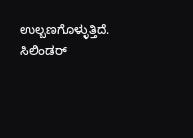ಉಲ್ಬಣಗೊಳ್ಳುತ್ತಿದೆ. ಸಿಲಿಂಡರ್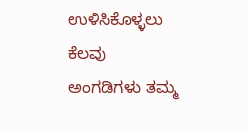ಉಳಿಸಿಕೊಳ್ಳಲು ಕೆಲವು ಅಂಗಡಿಗಳು ತಮ್ಮ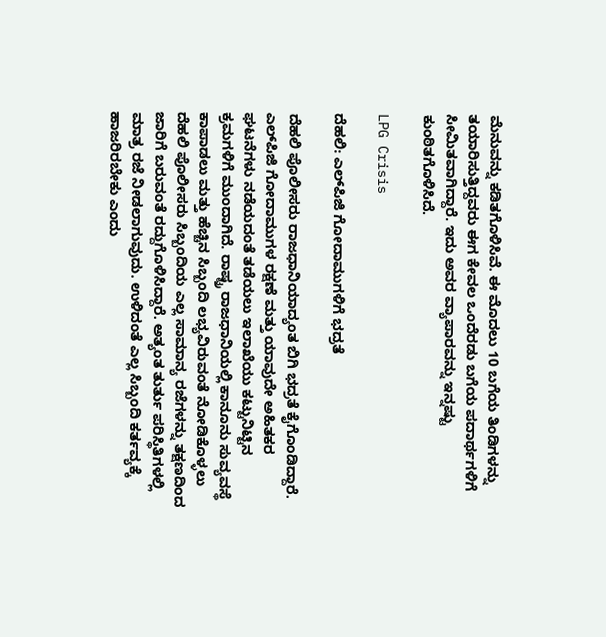ಮೆನುವನ್ನು ಕಡಿತಗೊಳಿಸಿವೆ. ಈ ಮೊದಲು 10 ಬಗೆಯ ತಿಂಡಿಗಳನ್ನು ತಯಾರಿಸುತ್ತಿದ್ದವರು ಈಗ ಕೇವಲ ಒಂದೆರಡು ಬಗೆಯ ಪದಾರ್ಥಗಳಿಗೆ ಸೀಮಿತವಾಗಿದ್ದಾರೆ. ಇದು ಅವರ ವ್ಯಾಪಾರವನ್ನು ಇನ್ನಷ್ಟು ಕುಂಠಿತಗೊಳಿಸಿದೆ.

LPG Crisis

ದೆಹಲಿ: ಎಲ್‌ಪಿಜಿ ಗೋದಾಮುಗಳಿಗೆ ಭದ್ರತೆ

ದೆಹಲಿ ಪೊಲೀಸರು ರಾಜಧಾನಿಯಾದ್ಯಂತ ಬಿಗಿ ಭದ್ರತೆ ಕೈಗೊಂಡಿದ್ದಾರೆ. ಎಲ್‌ಪಿಜಿ ಗೋದಾಮುಗಳ ರಕ್ಷಣೆ ಮತ್ತು ಯಾವುದೇ ಅಹಿತಕರ ಘಟನೆಗಳು ನಡೆಯದಂತೆ ತಡೆಯಲು ಇಲಾಖೆಯು ಕಟ್ಟುನಿಟ್ಟಿನ ಕ್ರಮಗಳಿಗೆ ಮುಂದಾಗಿದೆ. ರಾಷ್ಟ್ರ ರಾಜಧಾನಿಯಲ್ಲಿ ಕಾನೂನು ಸುವ್ಯವಸ್ಥೆ ಕಾಪಾಡಲು ಮತ್ತು ಹೆಚ್ಚಿನ ಸಿಬ್ಬಂದಿ ಲಭ್ಯವಿರುವಂತೆ ನೋಡಿಕೊಳ್ಳಲು ದೆಹಲಿ ಪೊಲೀಸರು ಸಿಬ್ಬಂದಿಯ ಎಲ್ಲ ಸಾಮಾನ್ಯ ರಜೆಗಳನ್ನು ತಕ್ಷಣದಿಂದ ಜಾರಿಗೆ ಬರುವಂತೆ ರದ್ದುಗೊಳಿಸಿದ್ದಾರೆ. ಅತ್ಯಂತ ತುರ್ತು ಪರಿಸ್ಥಿತಿಗಳಲ್ಲಿ ಮಾತ್ರ ರಜೆ ನೀಡಲಾಗುವುದು. ಉಳಿದಂತೆ ಎಲ್ಲ ಸಿಬ್ಬಂದಿ ಕರ್ತವ್ಯಕ್ಕೆ ಹಾಜರಿರಬೇಕು ಎಂದು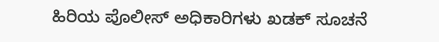ಹಿರಿಯ ಪೊಲೀಸ್ ಅಧಿಕಾರಿಗಳು ಖಡಕ್‌ ಸೂಚನೆ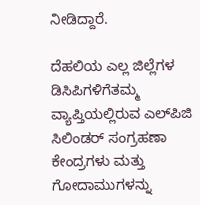ನೀಡಿದ್ದಾರೆ.

ದೆಹಲಿಯ ಎಲ್ಲ ಜಿಲ್ಲೆಗಳ ಡಿಸಿಪಿಗಳಿಗೆತಮ್ಮ ವ್ಯಾಪ್ತಿಯಲ್ಲಿರುವ ಎಲ್‌ಪಿಜಿ ಸಿಲಿಂಡರ್ ಸಂಗ್ರಹಣಾ ಕೇಂದ್ರಗಳು ಮತ್ತು ಗೋದಾಮುಗಳನ್ನು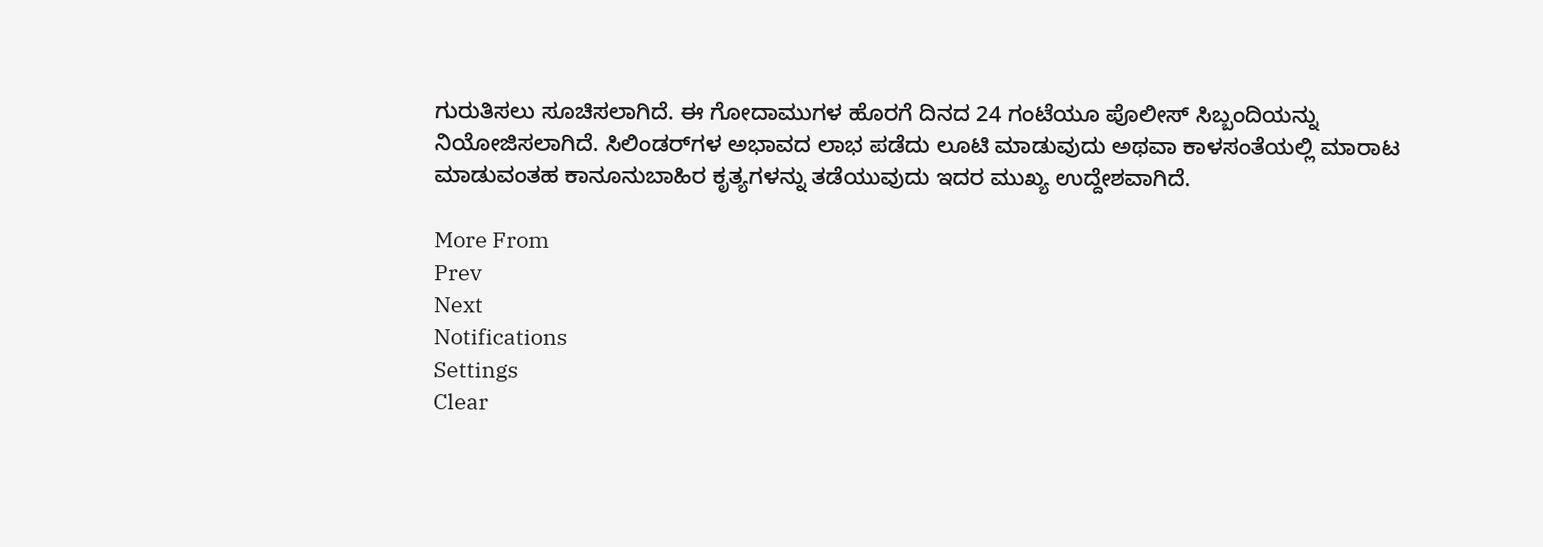ಗುರುತಿಸಲು ಸೂಚಿಸಲಾಗಿದೆ. ಈ ಗೋದಾಮುಗಳ ಹೊರಗೆ ದಿನದ 24 ಗಂಟೆಯೂ ಪೊಲೀಸ್ ಸಿಬ್ಬಂದಿಯನ್ನು ನಿಯೋಜಿಸಲಾಗಿದೆ. ಸಿಲಿಂಡರ್‌ಗಳ ಅಭಾವದ ಲಾಭ ಪಡೆದು ಲೂಟಿ ಮಾಡುವುದು ಅಥವಾ ಕಾಳಸಂತೆಯಲ್ಲಿ ಮಾರಾಟ ಮಾಡುವಂತಹ ಕಾನೂನುಬಾಹಿರ ಕೃತ್ಯಗಳನ್ನು ತಡೆಯುವುದು ಇದರ ಮುಖ್ಯ ಉದ್ದೇಶವಾಗಿದೆ.

More From
Prev
Next
Notifications
Settings
Clear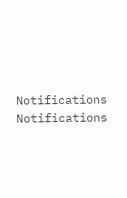Notifications
Notifications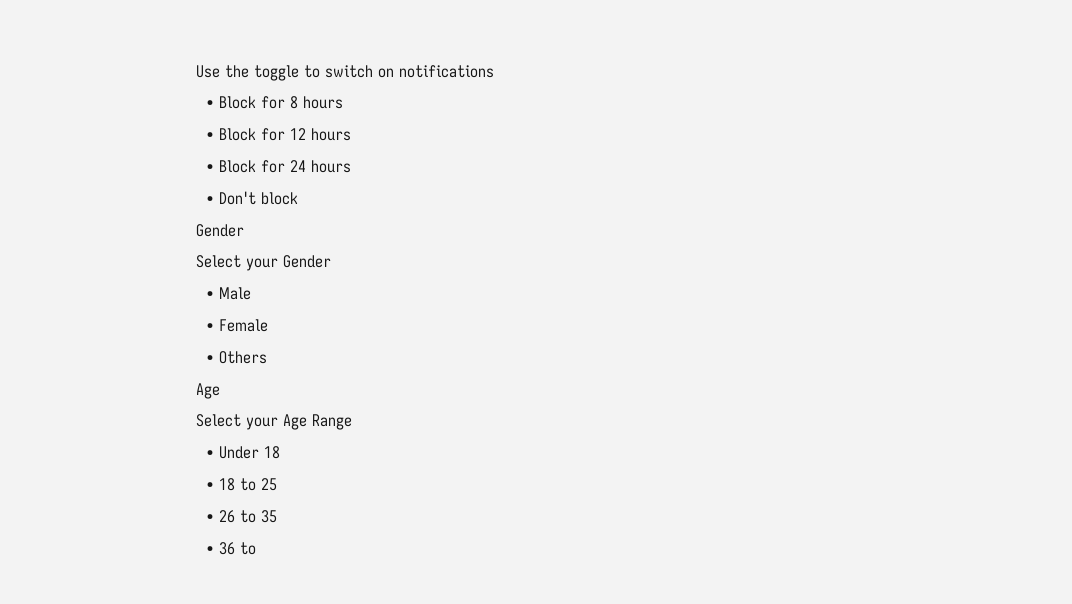Use the toggle to switch on notifications
  • Block for 8 hours
  • Block for 12 hours
  • Block for 24 hours
  • Don't block
Gender
Select your Gender
  • Male
  • Female
  • Others
Age
Select your Age Range
  • Under 18
  • 18 to 25
  • 26 to 35
  • 36 to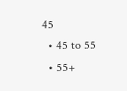45
  • 45 to 55
  • 55+